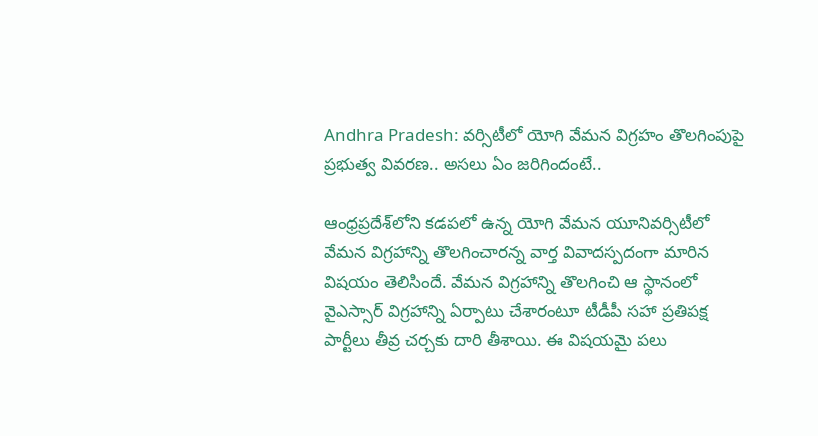Andhra Pradesh: వర్సిటీలో యోగి వేమన విగ్రహం తొలగింపుపై ప్రభుత్వ వివరణ.. అసలు ఏం జరిగిందంటే..

ఆంధ్రప్రదేశ్‌లోని కడపలో ఉన్న యోగి వేమన యూనివర్సిటీలో వేమన విగ్రహాన్ని తొలగించారన్న వార్త వివాదస్పదంగా మారిన విషయం తెలిసిందే. వేమన విగ్రహాన్ని తొలగించి ఆ స్థానంలో వైఎస్సార్‌ విగ్రహాన్ని ఏర్పాటు చేశారంటూ టీడీపీ సహా ప్రతిపక్ష పార్టీలు తీవ్ర చర్చకు దారి తీశాయి. ఈ విషయమై పలు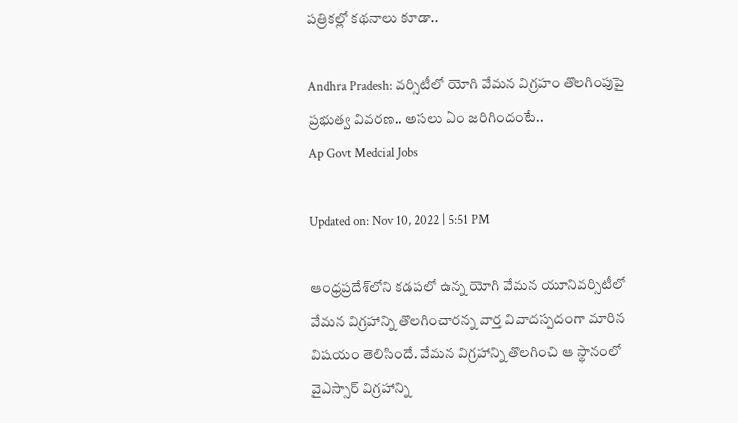పత్రికల్లో కథనాలు కూడా..

Andhra Pradesh: వర్సిటీలో యోగి వేమన విగ్రహం తొలగింపుపై ప్రభుత్వ వివరణ.. అసలు ఏం జరిగిందంటే..
Ap Govt Medcial Jobs

Updated on: Nov 10, 2022 | 5:51 PM

ఆంధ్రప్రదేశ్‌లోని కడపలో ఉన్న యోగి వేమన యూనివర్సిటీలో వేమన విగ్రహాన్ని తొలగించారన్న వార్త వివాదస్పదంగా మారిన విషయం తెలిసిందే. వేమన విగ్రహాన్ని తొలగించి ఆ స్థానంలో వైఎస్సార్‌ విగ్రహాన్ని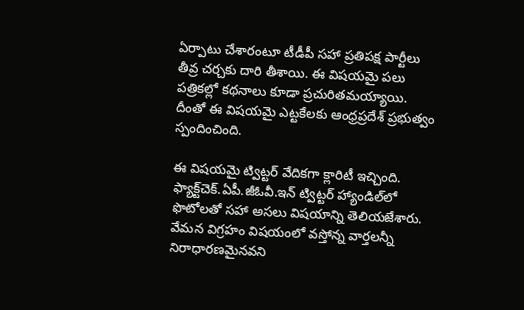ఏర్పాటు చేశారంటూ టీడీపీ సహా ప్రతిపక్ష పార్టీలు తీవ్ర చర్చకు దారి తీశాయి. ఈ విషయమై పలు పత్రికల్లో కథనాలు కూడా ప్రచురితమయ్యాయి. దీంతో ఈ విషయమై ఎట్టకేలకు ఆంధ్రప్రదేశ్‌ ప్రభుత్వం స్పందించింది.

ఈ విషయమై ట్విట్టర్‌ వేదికగా క్లారిటీ ఇచ్చింది. ఫ్యాక్ట్‌చెక్‌.ఏపీ.జీఓవీ.ఇన్‌ ట్విట్టర్‌ హ్యాండిల్‌లో ఫొటోలతో సహా అసలు విషయాన్ని తెలియజేశారు. వేమన విగ్రహం విషయంలో వస్తోన్న వార్తలన్నీ నిరాధారణమైనవని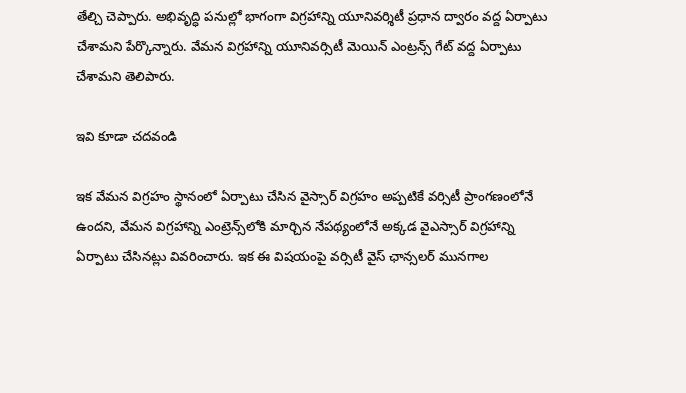తేల్చి చెప్పారు. అభివృద్ధి పనుల్లో భాగంగా విగ్రహాన్ని యూనివర్శిటీ ప్రధాన ద్వారం వద్ద ఏర్పాటు చేశామని పేర్కొన్నారు. వేమన విగ్రహాన్ని యూనివర్సిటీ మెయిన్‌ ఎంట్రన్స్‌ గేట్‌ వద్ద ఏర్పాటు చేశామని తెలిపారు.

ఇవి కూడా చదవండి

ఇక వేమన విగ్రహం స్థానంలో ఏర్పాటు చేసిన వైస్సార్‌ విగ్రహం అప్పటికే వర్సిటీ ప్రాంగణంలోనే ఉందని, వేమన విగ్రహాన్ని ఎంట్రెన్స్‌లోకి మార్చిన నేపథ్యంలోనే అక్కడ వైఎస్సార్‌ విగ్రహాన్ని ఏర్పాటు చేసినట్లు వివరించారు. ఇక ఈ విషయంపై వర్సిటీ వైస్ ఛాన్సలర్ మునగాల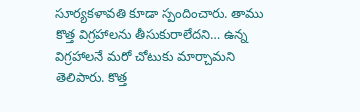సూర్యకళావతి కూడా స్పందించారు. తాము కొత్త విగ్రహాలను తీసుకురాలేదని… ఉన్న విగ్రహాలనే మరో చోటుకు మార్చామని తెలిపారు. కొత్త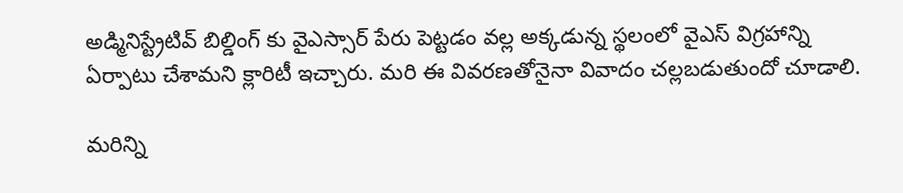అడ్మినిస్ట్రేటివ్ బిల్డింగ్ కు వైఎస్సార్ పేరు పెట్టడం వల్ల అక్కడున్న స్థలంలో వైఎస్ విగ్రహాన్ని ఏర్పాటు చేశామని క్లారిటీ ఇచ్చారు. మరి ఈ వివరణతోనైనా వివాదం చల్లబడుతుందో చూడాలి.

మరిన్ని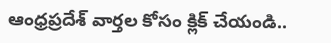ఆంధ్రప్రదేశ్ వార్తల కోసం క్లిక్ చేయండి..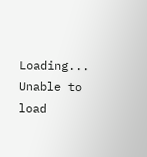Loading...
Unable to load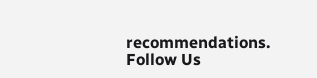recommendations.
Follow Us